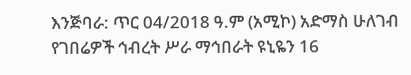እንጅባራ: ጥር 04/2018 ዓ.ም (አሚኮ) አድማስ ሁለገብ የገበሬዎች ኅብረት ሥራ ማኅበራት ዩኒዬን 16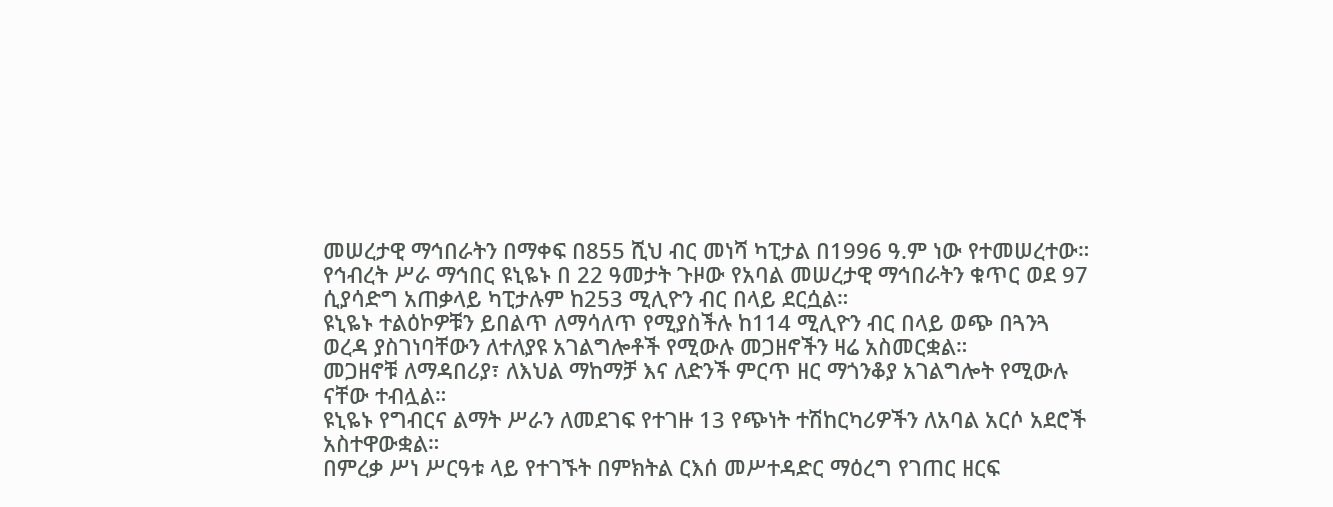መሠረታዊ ማኅበራትን በማቀፍ በ855 ሺህ ብር መነሻ ካፒታል በ1996 ዓ.ም ነው የተመሠረተው።
የኅብረት ሥራ ማኅበር ዩኒዬኑ በ 22 ዓመታት ጉዞው የአባል መሠረታዊ ማኅበራትን ቁጥር ወደ 97 ሲያሳድግ አጠቃላይ ካፒታሉም ከ253 ሚሊዮን ብር በላይ ደርሷል።
ዩኒዬኑ ተልዕኮዎቹን ይበልጥ ለማሳለጥ የሚያስችሉ ከ114 ሚሊዮን ብር በላይ ወጭ በጓንጓ ወረዳ ያስገነባቸውን ለተለያዩ አገልግሎቶች የሚውሉ መጋዘኖችን ዛሬ አስመርቋል።
መጋዘኖቹ ለማዳበሪያ፣ ለእህል ማከማቻ እና ለድንች ምርጥ ዘር ማጎንቆያ አገልግሎት የሚውሉ ናቸው ተብሏል።
ዩኒዬኑ የግብርና ልማት ሥራን ለመደገፍ የተገዙ 13 የጭነት ተሽከርካሪዎችን ለአባል አርሶ አደሮች አስተዋውቋል።
በምረቃ ሥነ ሥርዓቱ ላይ የተገኙት በምክትል ርእሰ መሥተዳድር ማዕረግ የገጠር ዘርፍ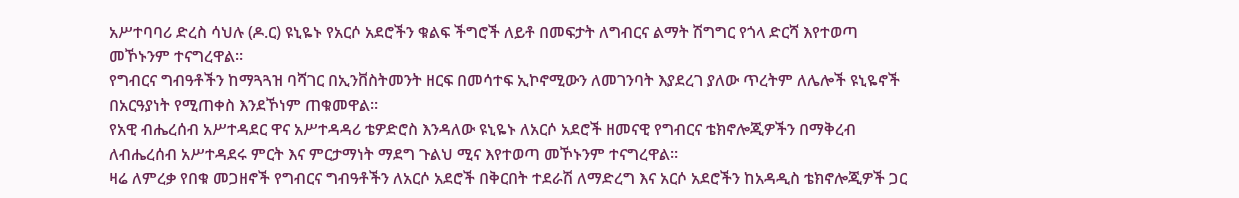አሥተባባሪ ድረስ ሳህሉ (ዶ.ር) ዩኒዬኑ የአርሶ አደሮችን ቁልፍ ችግሮች ለይቶ በመፍታት ለግብርና ልማት ሽግግር የጎላ ድርሻ እየተወጣ መኾኑንም ተናግረዋል።
የግብርና ግብዓቶችን ከማጓጓዝ ባሻገር በኢንቨስትመንት ዘርፍ በመሳተፍ ኢኮኖሚውን ለመገንባት እያደረገ ያለው ጥረትም ለሌሎች ዩኒዬኖች በአርዓያነት የሚጠቀስ እንደኾነም ጠቁመዋል።
የአዊ ብሔረሰብ አሥተዳደር ዋና አሥተዳዳሪ ቴዎድሮስ እንዳለው ዩኒዬኑ ለአርሶ አደሮች ዘመናዊ የግብርና ቴክኖሎጂዎችን በማቅረብ ለብሔረሰብ አሥተዳደሩ ምርት እና ምርታማነት ማደግ ጉልህ ሚና እየተወጣ መኾኑንም ተናግረዋል።
ዛሬ ለምረቃ የበቁ መጋዘኖች የግብርና ግብዓቶችን ለአርሶ አደሮች በቅርበት ተደራሽ ለማድረግ እና አርሶ አደሮችን ከአዳዲስ ቴክኖሎጂዎች ጋር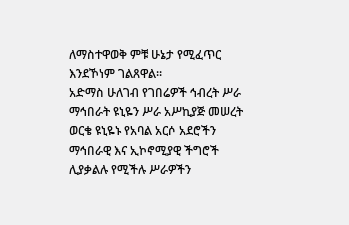ለማስተዋወቅ ምቹ ሁኔታ የሚፈጥር እንደኾነም ገልጸዋል።
አድማስ ሁለገብ የገበሬዎች ኅብረት ሥራ ማኅበራት ዩኒዬን ሥራ አሥኪያጅ መሠረት ወርቄ ዩኒዬኑ የአባል አርሶ አደሮችን ማኅበራዊ እና ኢኮኖሚያዊ ችግሮች ሊያቃልሉ የሚችሉ ሥራዎችን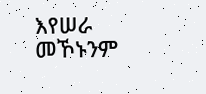እየሠራ መኾኑንም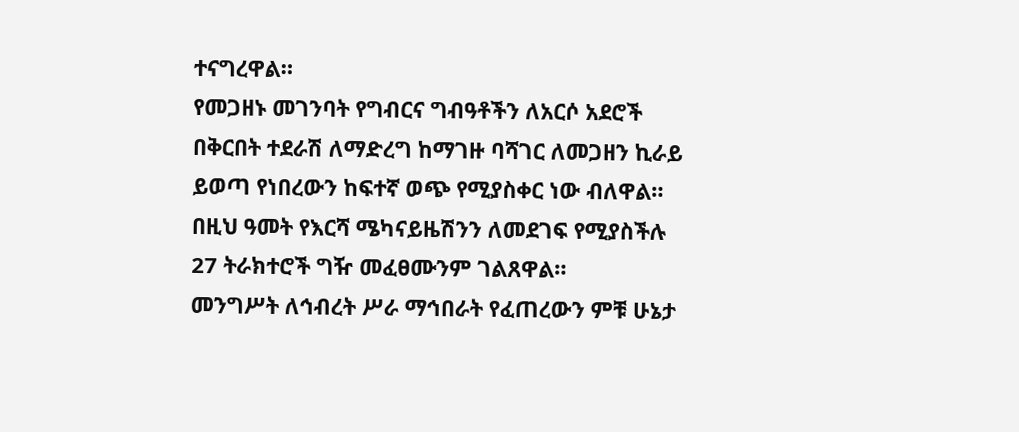ተናግረዋል።
የመጋዘኑ መገንባት የግብርና ግብዓቶችን ለአርሶ አደሮች በቅርበት ተደራሽ ለማድረግ ከማገዙ ባሻገር ለመጋዘን ኪራይ ይወጣ የነበረውን ከፍተኛ ወጭ የሚያስቀር ነው ብለዋል።
በዚህ ዓመት የእርሻ ሜካናይዜሽንን ለመደገፍ የሚያስችሉ 27 ትራክተሮች ግዥ መፈፀሙንም ገልጸዋል።
መንግሥት ለኅብረት ሥራ ማኅበራት የፈጠረውን ምቹ ሁኔታ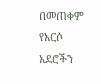በመጠቀም የአርሶ አደሮችን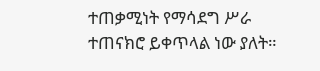ተጠቃሚነት የማሳደግ ሥራ ተጠናክሮ ይቀጥላል ነው ያለት።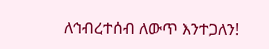ለኅብረተሰብ ለውጥ እንተጋለን!